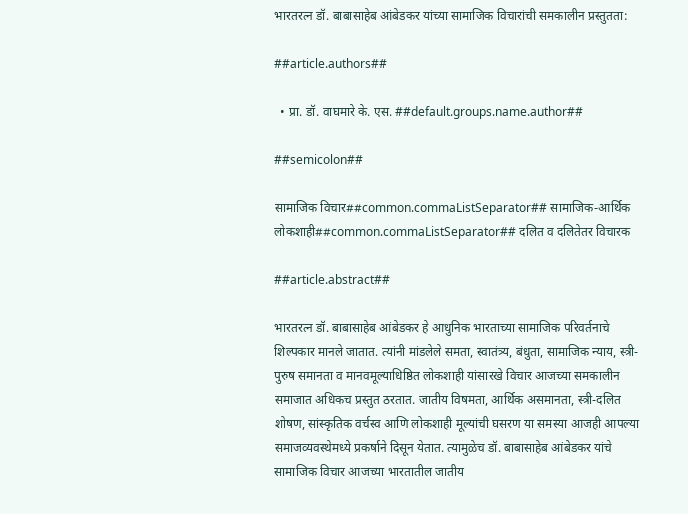भारतरत्न डॉ. बाबासाहेब आंबेडकर यांच्या सामाजिक विचारांची समकालीन प्रस्तुतता:

##article.authors##

  • प्रा. डॉ. वाघमारे के. एस. ##default.groups.name.author##

##semicolon##

सामाजिक विचार##common.commaListSeparator## सामाजिक-आर्थिक लोकशाही##common.commaListSeparator## दलित व दलितेतर विचारक

##article.abstract##

भारतरत्न डॉ. बाबासाहेब आंबेडकर हे आधुनिक भारताच्या सामाजिक परिवर्तनाचे शिल्पकार मानले जातात. त्यांनी मांडलेले समता, स्वातंत्र्य, बंधुता, सामाजिक न्याय, स्त्री-पुरुष समानता व मानवमूल्याधिष्ठित लोकशाही यांसारखे विचार आजच्या समकालीन समाजात अधिकच प्रस्तुत ठरतात. जातीय विषमता, आर्थिक असमानता, स्त्री-दलित शोषण, सांस्कृतिक वर्चस्व आणि लोकशाही मूल्यांची घसरण या समस्या आजही आपल्या समाजव्यवस्थेमध्ये प्रकर्षाने दिसून येतात. त्यामुळेच डॉ. बाबासाहेब आंबेडकर यांचे सामाजिक विचार आजच्या भारतातील जातीय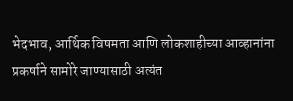भेदभाव, आर्थिक विषमता आणि लोकशाहीच्या आव्हानांना प्रकर्षाने सामोरे जाण्यासाठी अत्यंत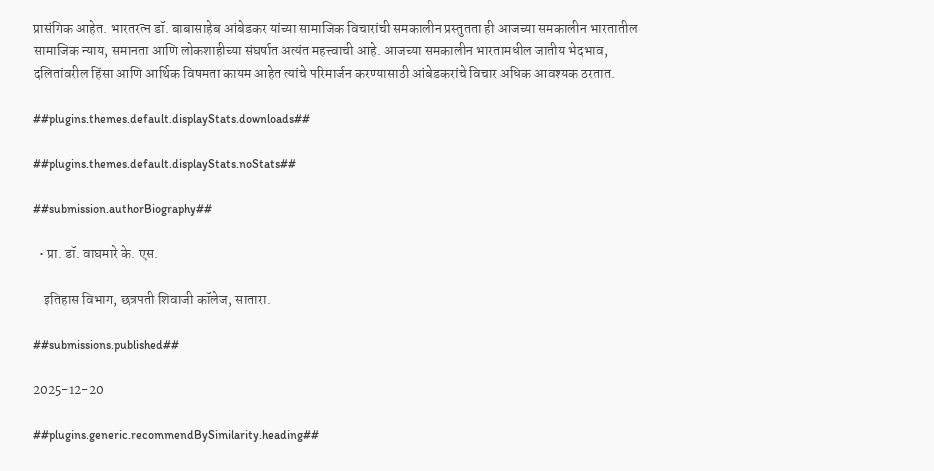प्रासंगिक आहेत. भारतरत्न डॉ. बाबासाहेब आंबेडकर यांच्या सामाजिक विचारांची समकालीन प्रस्तुतता ही आजच्या समकालीन भारतातील सामाजिक न्याय, समानता आणि लोकशाहीच्या संघर्षात अत्यंत महत्त्वाची आहे. आजच्या समकालीन भारतामधील जातीय भेदभाव, दलितांवरील हिंसा आणि आर्थिक विषमता कायम आहेत त्यांचे परिमार्जन करण्यासाठी आंबेडकरांचे विचार अधिक आवश्यक ठरतात.

##plugins.themes.default.displayStats.downloads##

##plugins.themes.default.displayStats.noStats##

##submission.authorBiography##

  • प्रा. डॉ. वाघमारे के. एस.

    इतिहास विभाग, छत्रपती शिवाजी कॉलेज, सातारा.

##submissions.published##

2025-12-20

##plugins.generic.recommendBySimilarity.heading##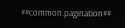##common.pagination##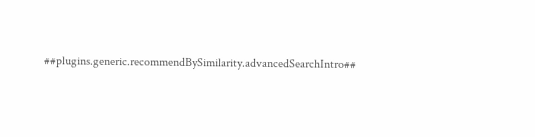##plugins.generic.recommendBySimilarity.advancedSearchIntro##